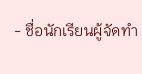- ชื่อนักเรียนผู้จัดทำ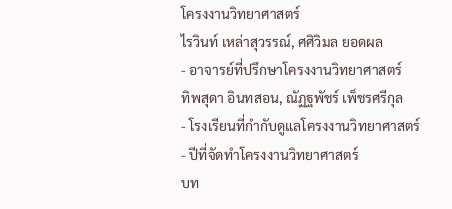โครงงานวิทยาศาสตร์
ไรวินท์ เหล่าสุวรรณ์, ศศิวิมล ยอดผล
- อาจารย์ที่ปรึกษาโครงงานวิทยาศาสตร์
ทิพสุดา อินทสอน, ณัฏฐพัชร์ เพ็ชรศรีกุล
- โรงเรียนที่กำกับดูแลโครงงานวิทยาศาสตร์
- ปีที่จัดทำโครงงานวิทยาศาสตร์
บท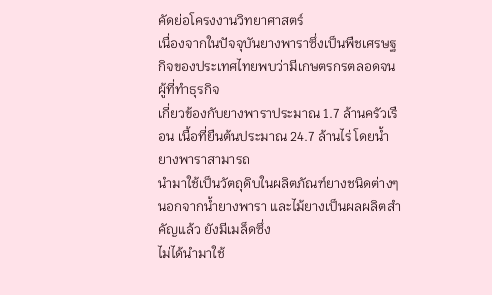คัดย่อโครงงานวิทยาศาสตร์
เนื่องจากในปัจจุบันยางพาราซึ่งเป็นพืชเศรษฐกิจของประเทศไทยพบว่ามีเกษตรกรตลอดจนผู้ที่ทำธุรกิจ
เกี่ยวข้องกับยางพาราประมาณ 1.7 ล้านครัวเรือน เนื้อที่ยืนต้นประมาณ 24.7 ล้านไร่ โดยน้ำยางพาราสามารถ
นำมาใช้เป็นวัตถุดิบในผลิตภัณฑ์ยางชนิดต่างๆนอกจากน้ำยางพารา และไม้ยางเป็นผลผลิตสำคัญแล้ว ยังมีเมล็ดซึ่ง
ไม่ได้นำมาใช้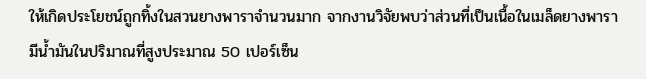ให้เกิดประโยชน์ถูกทิ้งในสวนยางพาราจำนวนมาก จากงานวิจัยพบว่าส่วนที่เป็นเนื้อในเมล็ดยางพารา
มีน้ำมันในปริมาณที่สูงประมาณ 50 เปอร์เซ็น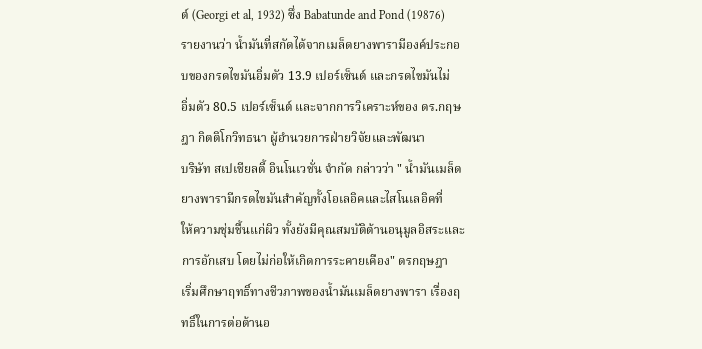ต์ (Georgi et al, 1932) ซึ่ง Babatunde and Pond (19876)
รายงานว่า น้ำมันที่สกัดได้จากเมล็ดยางพารามีองค์ประกอบของกรดไขมันอิ่มตัว 13.9 เปอร์เซ็นต์ และกรดไขมันไม่
อิ่มตัว 80.5 เปอร์เซ็นต์ และจากการวิเคราะห์ของ ดร.กฤษฎา กิตติโกวิทธนา ผู้อำนวยการฝ่ายวิจัยและพัฒนา
บริษัท สเปเชียลตี้ อินโนเวชั่น จำกัด กล่าวว่า " น้ำมันเมล็ดยางพารามีกรดไขมันสำคัญทั้งโอเลอิคและไสโนเลอิคที่
ให้ความชุ่มชื้นแก่ผิว ทั้งยังมีคุณสมบัติต้านอนุมูลอิสระและการอักเสบ โดยไม่ก่อให้เกิดการระคายเคือง" ดรกฤษฎา
เริ่มศึกษาฤทธิ์ทางชีวภาพของน้ำมันเมล็ดยางพารา เรื่องฤทธิ์ในการต่อต้านอ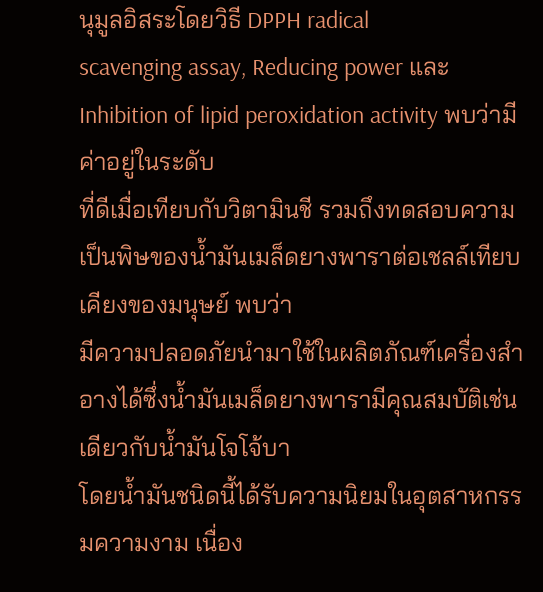นุมูลอิสระโดยวิธี DPPH radical
scavenging assay, Reducing power และ Inhibition of lipid peroxidation activity พบว่ามีค่าอยู่ในระดับ
ที่ดีเมื่อเทียบกับวิตามินชี รวมถึงทดสอบความเป็นพิษของน้ำมันเมล็ดยางพาราต่อเชลล์เทียบเคียงของมนุษย์ พบว่า
มีความปลอดภัยนำมาใช้ในผลิตภัณฑ์เครื่องสำอางได้ซึ่งน้ำมันเมล็ดยางพารามีคุณสมบัติเช่นเดียวกับน้ำมันโจโจ้บา
โดยน้ำมันชนิดนี้ได้รับความนิยมในอุตสาหกรรมความงาม เนื่อง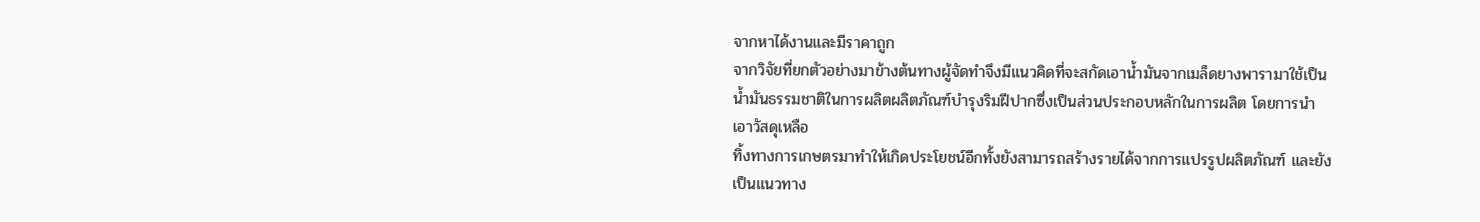จากหาได้งานและมีราคาถูก
จากวิจัยที่ยกตัวอย่างมาข้างต้นทางผู้จัดทำจึงมีแนวคิดที่จะสกัดเอาน้ำมันจากเมล็ดยางพารามาใช้เป็น
น้ำมันธรรมชาติในการผลิตผลิตภัณฑ์บำรุงริมฝีปากซึ่งเป็นส่วนประกอบหลักในการผลิต โดยการนำเอาวัสดุเหลือ
ทิ้งทางการเกษตรมาทำให้เกิดประโยชน์อีกทั้งยังสามารถสร้างรายได้จากการแปรรูปผลิตภัณฑ์ และยังเป็นแนวทาง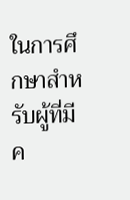ในการศึกษาสำหรับผู้ที่มีค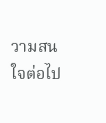วามสนใจต่อไป